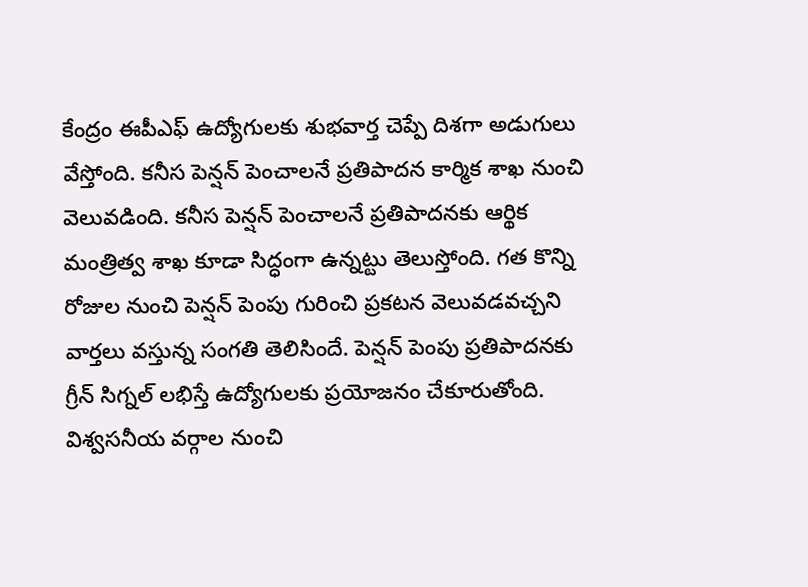కేంద్రం ఈపీఎఫ్ ఉద్యోగులకు శుభవార్త చెప్పే దిశగా అడుగులు వేస్తోంది. కనీస పెన్షన్ పెంచాలనే ప్రతిపాదన కార్మిక శాఖ నుంచి వెలువడింది. కనీస పెన్షన్ పెంచాలనే ప్రతిపాదనకు ఆర్థిక మంత్రిత్వ శాఖ కూడా సిద్ధంగా ఉన్నట్టు తెలుస్తోంది. గత కొన్ని రోజుల నుంచి పెన్షన్ పెంపు గురించి ప్రకటన వెలువడవచ్చని వార్తలు వస్తున్న సంగతి తెలిసిందే. పెన్షన్ పెంపు ప్రతిపాదనకు గ్రీన్ సిగ్నల్ లభిస్తే ఉద్యోగులకు ప్రయోజనం చేకూరుతోంది.
విశ్వసనీయ వర్గాల నుంచి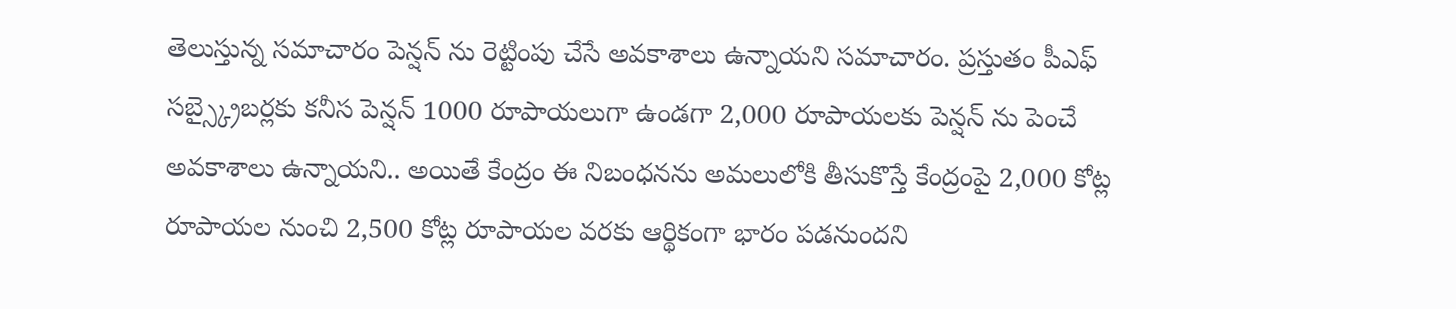తెలుస్తున్న సమాచారం పెన్షన్ ను రెట్టింపు చేసే అవకాశాలు ఉన్నాయని సమాచారం. ప్రస్తుతం పీఎఫ్ సబ్స్క్రైబర్లకు కనీస పెన్షన్ 1000 రూపాయలుగా ఉండగా 2,000 రూపాయలకు పెన్షన్ ను పెంచే అవకాశాలు ఉన్నాయని.. అయితే కేంద్రం ఈ నిబంధనను అమలులోకి తీసుకొస్తే కేంద్రంపై 2,000 కోట్ల రూపాయల నుంచి 2,500 కోట్ల రూపాయల వరకు ఆర్థికంగా భారం పడనుందని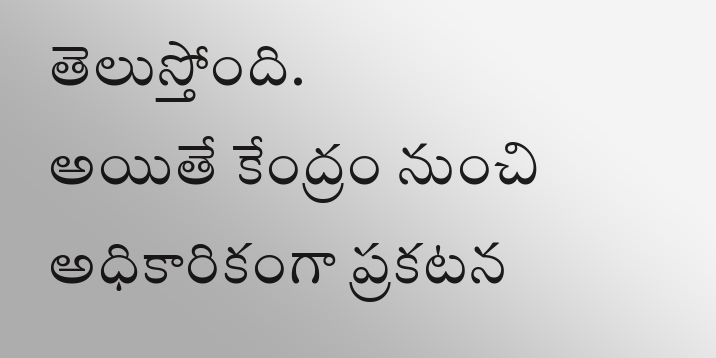తెలుస్తోంది.
అయితే కేంద్రం నుంచి అధికారికంగా ప్రకటన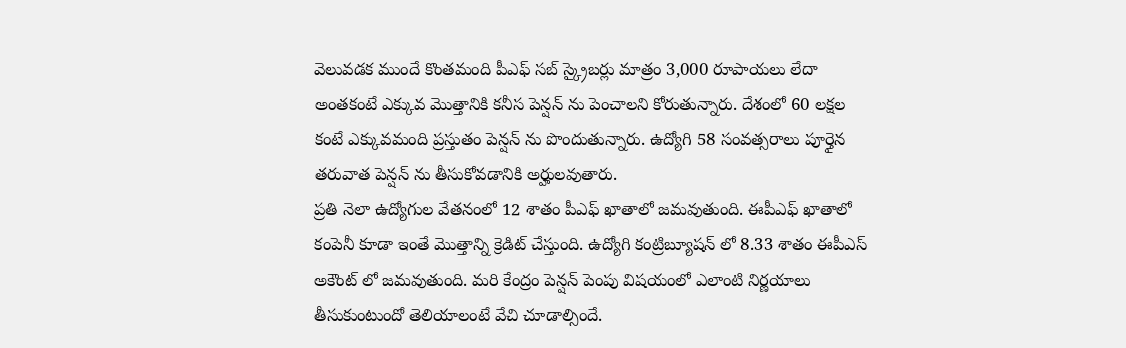వెలువడక ముందే కొంతమంది పీఎఫ్ సబ్ స్క్రైబర్లు మాత్రం 3,000 రూపాయలు లేదా అంతకంటే ఎక్కువ మొత్తానికి కనీస పెన్షన్ ను పెంచాలని కోరుతున్నారు. దేశంలో 60 లక్షల కంటే ఎక్కువమంది ప్రస్తుతం పెన్షన్ ను పొందుతున్నారు. ఉద్యోగి 58 సంవత్సరాలు పూర్తైన తరువాత పెన్షన్ ను తీసుకోవడానికి అర్హులవుతారు.
ప్రతి నెలా ఉద్యోగుల వేతనంలో 12 శాతం పీఎఫ్ ఖాతాలో జమవుతుంది. ఈపీఎఫ్ ఖాతాలో కంపెనీ కూడా ఇంతే మొత్తాన్ని క్రెడిట్ చేస్తుంది. ఉద్యోగి కంట్రిబ్యూషన్ లో 8.33 శాతం ఈపీఎస్ అకౌంట్ లో జమవుతుంది. మరి కేంద్రం పెన్షన్ పెంపు విషయంలో ఎలాంటి నిర్ణయాలు తీసుకుంటుందో తెలియాలంటే వేచి చూడాల్సిందే.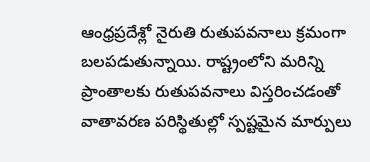ఆంధ్రప్రదేశ్లో నైరుతి రుతుపవనాలు క్రమంగా బలపడుతున్నాయి. రాష్ట్రంలోని మరిన్ని ప్రాంతాలకు రుతుపవనాలు విస్తరించడంతో వాతావరణ పరిస్థితుల్లో స్పష్టమైన మార్పులు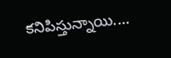కనిపిస్తున్నాయి.…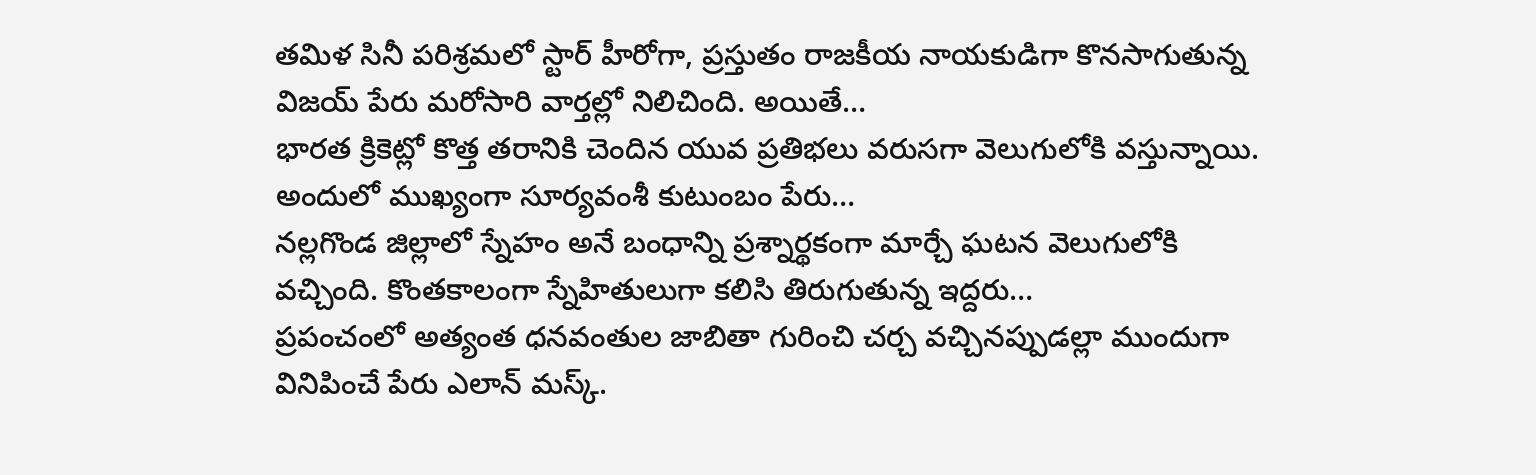తమిళ సినీ పరిశ్రమలో స్టార్ హీరోగా, ప్రస్తుతం రాజకీయ నాయకుడిగా కొనసాగుతున్న విజయ్ పేరు మరోసారి వార్తల్లో నిలిచింది. అయితే…
భారత క్రికెట్లో కొత్త తరానికి చెందిన యువ ప్రతిభలు వరుసగా వెలుగులోకి వస్తున్నాయి. అందులో ముఖ్యంగా సూర్యవంశీ కుటుంబం పేరు…
నల్లగొండ జిల్లాలో స్నేహం అనే బంధాన్ని ప్రశ్నార్థకంగా మార్చే ఘటన వెలుగులోకి వచ్చింది. కొంతకాలంగా స్నేహితులుగా కలిసి తిరుగుతున్న ఇద్దరు…
ప్రపంచంలో అత్యంత ధనవంతుల జాబితా గురించి చర్చ వచ్చినప్పుడల్లా ముందుగా వినిపించే పేరు ఎలాన్ మస్క్.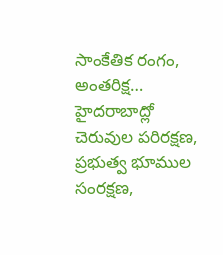సాంకేతిక రంగం, అంతరిక్ష…
హైదరాబాద్లో చెరువుల పరిరక్షణ, ప్రభుత్వ భూముల సంరక్షణ,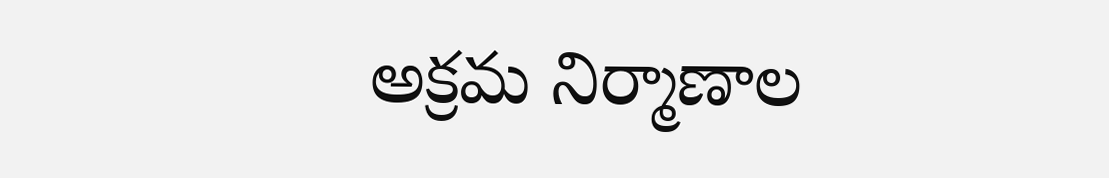అక్రమ నిర్మాణాల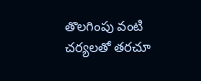తొలగింపు వంటి చర్యలతో తరచూ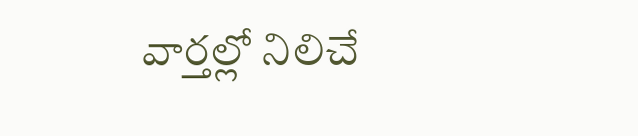వార్తల్లో నిలిచే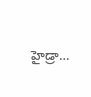హైడ్రా…